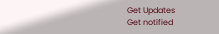Get Updates
Get notified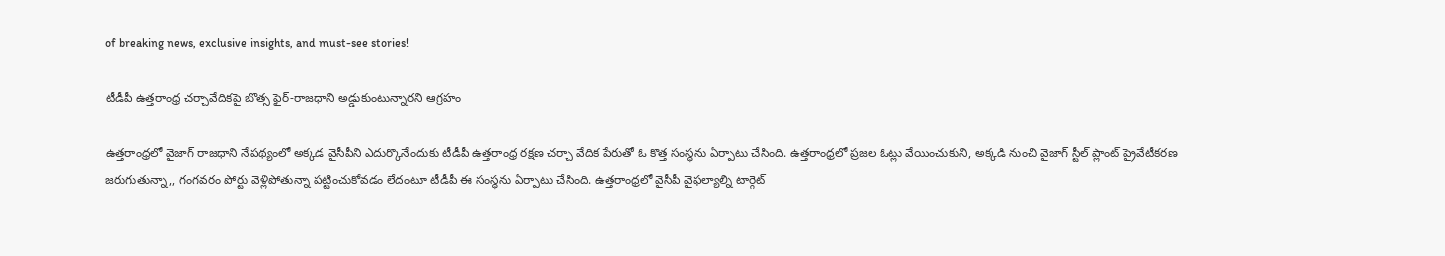of breaking news, exclusive insights, and must-see stories!

టీడీపీ ఉత్తరాంధ్ర చర్చావేదికపై బొత్స ఫైర్-రాజధాని అడ్డుకుంటున్నారని ఆగ్రహం

ఉత్తరాంధ్రలో వైజాగ్ రాజధాని నేపథ్యంలో అక్కడ వైసీపీని ఎదుర్కొనేందుకు టీడీపీ ఉత్తరాంధ్ర రక్షణ చర్చా వేదిక పేరుతో ఓ కొత్త సంస్ధను ఏర్పాటు చేసింది. ఉత్తరాంధ్రలో ప్రజల ఓట్లు వేయించుకుని, అక్కడి నుంచి వైజాగ్ స్టీల్ ప్లాంట్ ప్రైవేటీకరణ జరుగుతున్నా,, గంగవరం పోర్టు వెళ్లిపోతున్నా పట్టించుకోవడం లేదంటూ టీడీపీ ఈ సంస్ధను ఏర్పాటు చేసింది. ఉత్తరాంధ్రలో వైసీపీ వైఫల్యాల్ని టార్గెట్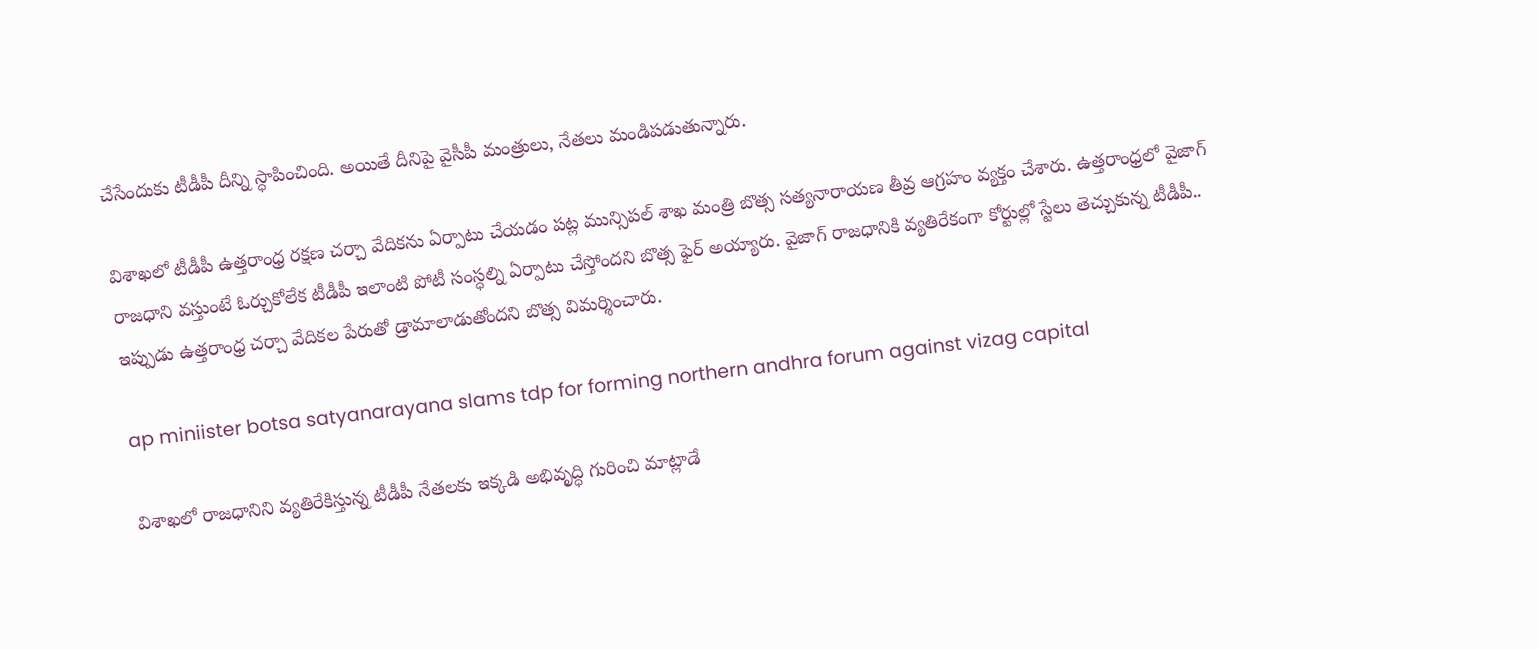చేసేందుకు టీడీపీ దీన్ని స్ధాపించింది. అయితే దీనిపై వైసీపీ మంత్రులు, నేతలు మండిపడుతున్నారు.

విశాఖలో టీడీపీ ఉత్తరాంధ్ర రక్షణ చర్చా వేదికను ఏర్పాటు చేయడం పట్ల మున్సిపల్ శాఖ మంత్రి బొత్స సత్యనారాయణ తీవ్ర ఆగ్రహం వ్యక్తం చేశారు. ఉత్తరాంధ్రలో వైజాగ్ రాజధాని వస్తుంటే ఓర్చుకోలేక టీడీపీ ఇలాంటి పోటీ సంస్ధల్ని ఏర్పాటు చేస్తోందని బొత్స ఫైర్ అయ్యారు. వైజాగ్ రాజధానికి వ్యతిరేకంగా కోర్టుల్లో స్టేలు తెచ్చుకున్న టీడీపీ.. ఇప్పుడు ఉత్తరాంధ్ర చర్చా వేదికల పేరుతో డ్రామాలాడుతోందని బొత్స విమర్శించారు.

ap miniister botsa satyanarayana slams tdp for forming northern andhra forum against vizag capital

విశాఖలో రాజధానిని వ్యతిరేకిస్తున్న టీడీపీ నేతలకు ఇక్కడి అభివృద్ధి గురించి మాట్లాడే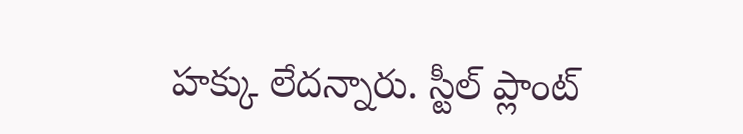హక్కు లేదన్నారు. స్టీల్ ప్లాంట్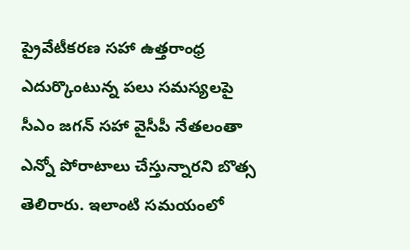ప్రైవేటీకరణ సహా ఉత్తరాంధ్ర ఎదుర్కొంటున్న పలు సమస్యలపై సీఎం జగన్ సహా వైసీపీ నేతలంతా ఎన్నో పోరాటాలు చేస్తున్నారని బొత్స తెలిరారు. ఇలాంటి సమయంలో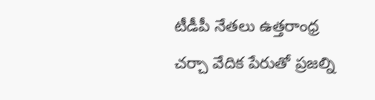టీడీపీ నేతలు ఉత్తరాంధ్ర చర్చా వేదిక పేరుతో ప్రజల్ని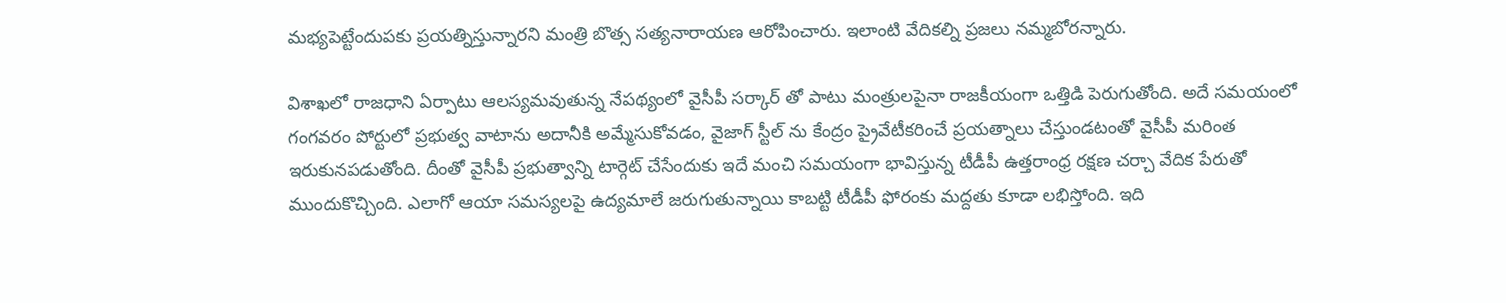మభ్యపెట్టేందుపకు ప్రయత్నిస్తున్నారని మంత్రి బొత్స సత్యనారాయణ ఆరోపించారు. ఇలాంటి వేదికల్ని ప్రజలు నమ్మబోరన్నారు.

విశాఖలో రాజధాని ఏర్పాటు ఆలస్యమవుతున్న నేపథ్యంలో వైసీపీ సర్కార్ తో పాటు మంత్రులపైనా రాజకీయంగా ఒత్తిడి పెరుగుతోంది. అదే సమయంలో గంగవరం పోర్టులో ప్రభుత్వ వాటాను అదానీకి అమ్మేసుకోవడం, వైజాగ్ స్టీల్ ను కేంద్రం ప్రైవేటీకరించే ప్రయత్నాలు చేస్తుండటంతో వైసీపీ మరింత ఇరుకునపడుతోంది. దీంతో వైసీపీ ప్రభుత్వాన్ని టార్గెట్ చేసేందుకు ఇదే మంచి సమయంగా భావిస్తున్న టీడీపీ ఉత్తరాంధ్ర రక్షణ చర్చా వేదిక పేరుతో ముందుకొచ్చింది. ఎలాగో ఆయా సమస్యలపై ఉద్యమాలే జరుగుతున్నాయి కాబట్టి టీడీపీ ఫోరంకు మద్దతు కూడా లభిస్తోంది. ఇది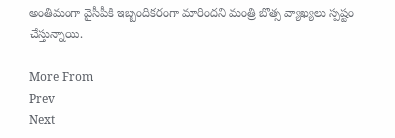అంతిమంగా వైసీపీకి ఇబ్బందికరంగా మారిందని మంత్రి బొత్స వ్యాఖ్యలు స్పష్టం చేస్తున్నాయి.

More From
Prev
Next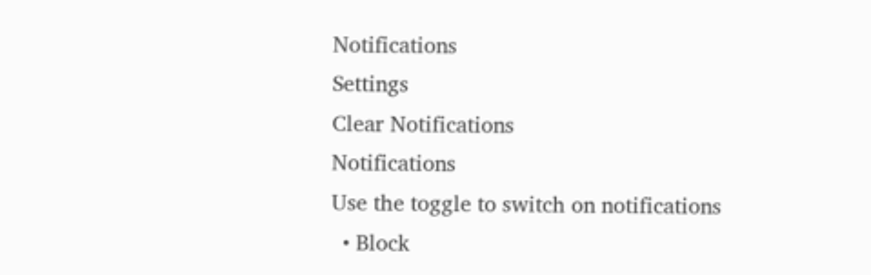Notifications
Settings
Clear Notifications
Notifications
Use the toggle to switch on notifications
  • Block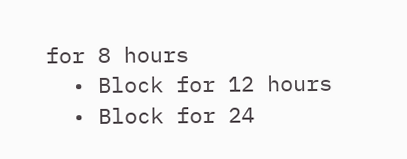for 8 hours
  • Block for 12 hours
  • Block for 24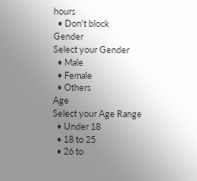hours
  • Don't block
Gender
Select your Gender
  • Male
  • Female
  • Others
Age
Select your Age Range
  • Under 18
  • 18 to 25
  • 26 to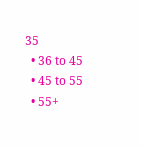35
  • 36 to 45
  • 45 to 55
  • 55+